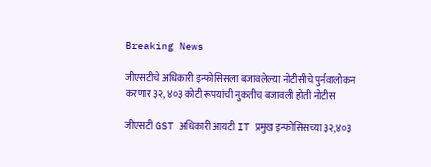Breaking News

जीएसटीचे अधिकारी इन्फोसिसला बजावलेल्या नोटीसीचे पुर्नवालोकन करणार ३२, ४०३ कोटी रूपयांची नुकतीच बजावली होती नोटीस

जीएसटी GST अधिकारी आयटी IT प्रमुख इन्फोसिसच्या ३२,४०३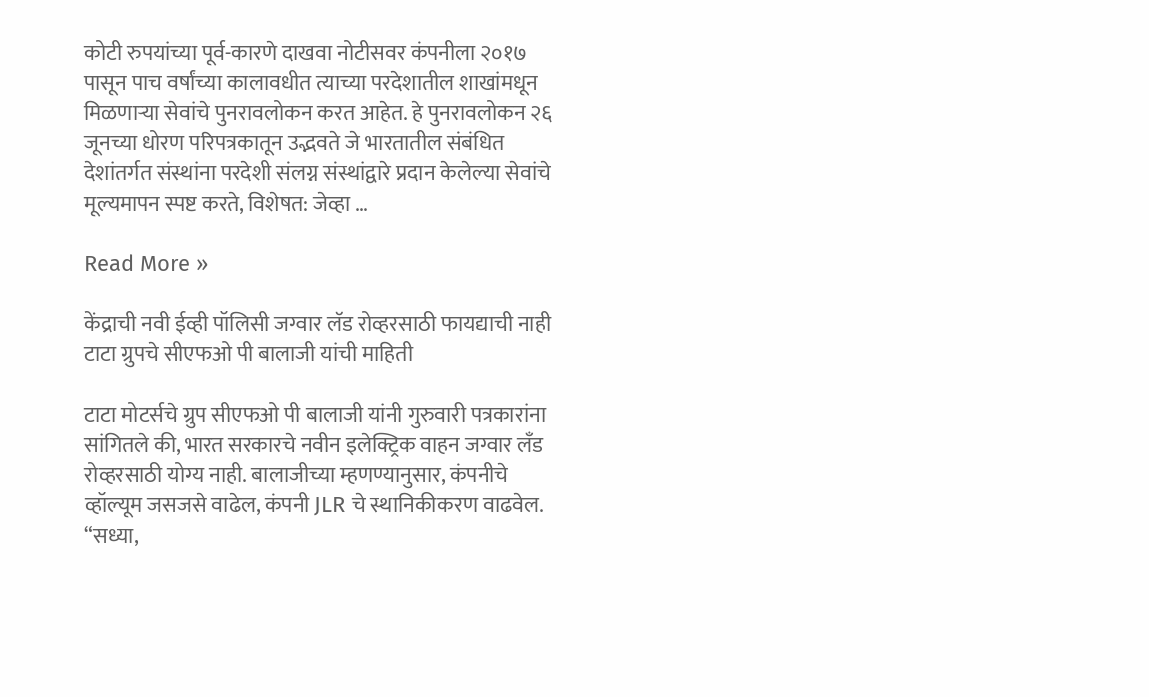कोटी रुपयांच्या पूर्व-कारणे दाखवा नोटीसवर कंपनीला २०१७ पासून पाच वर्षांच्या कालावधीत त्याच्या परदेशातील शाखांमधून मिळणाऱ्या सेवांचे पुनरावलोकन करत आहेत. हे पुनरावलोकन २६ जूनच्या धोरण परिपत्रकातून उद्भवते जे भारतातील संबंधित देशांतर्गत संस्थांना परदेशी संलग्न संस्थांद्वारे प्रदान केलेल्या सेवांचे मूल्यमापन स्पष्ट करते, विशेषत: जेव्हा …

Read More »

केंद्राची नवी ईव्ही पॉलिसी जग्वार लॅड रोव्हरसाठी फायद्याची नाही टाटा ग्रुपचे सीएफओ पी बालाजी यांची माहिती

टाटा मोटर्सचे ग्रुप सीएफओ पी बालाजी यांनी गुरुवारी पत्रकारांना सांगितले की, भारत सरकारचे नवीन इलेक्ट्रिक वाहन जग्वार लँड रोव्हरसाठी योग्य नाही. बालाजीच्या म्हणण्यानुसार, कंपनीचे व्हॉल्यूम जसजसे वाढेल, कंपनी JLR चे स्थानिकीकरण वाढवेल. “सध्या,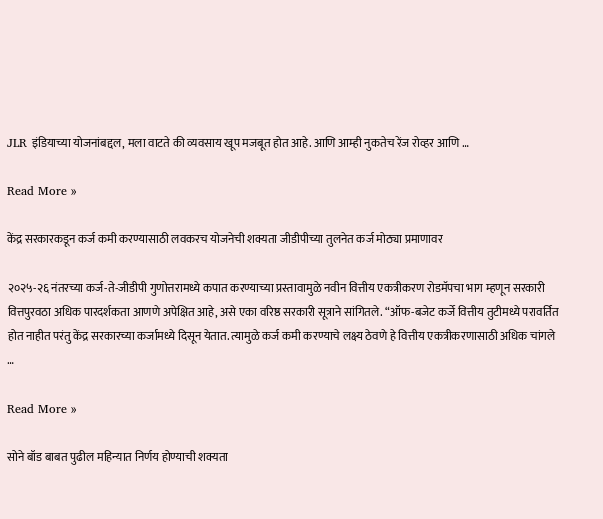JLR इंडियाच्या योजनांबद्दल, मला वाटते की व्यवसाय खूप मजबूत होत आहे. आणि आम्ही नुकतेच रेंज रोव्हर आणि …

Read More »

केंद्र सरकारकडून कर्ज कमी करण्यासाठी लवकरच योजनेची शक्यता जीडीपीच्या तुलनेत कर्ज मोठ्या प्रमाणावर

२०२५-२६ नंतरच्या कर्ज-ते-जीडीपी गुणोत्तरामध्ये कपात करण्याच्या प्रस्तावामुळे नवीन वित्तीय एकत्रीकरण रोडमॅपचा भाग म्हणून सरकारी वित्तपुरवठा अधिक पारदर्शकता आणणे अपेक्षित आहे, असे एका वरिष्ठ सरकारी सूत्राने सांगितले. “ऑफ-बजेट कर्जे वित्तीय तुटीमध्ये परावर्तित होत नाहीत परंतु केंद्र सरकारच्या कर्जामध्ये दिसून येतात. त्यामुळे कर्ज कमी करण्याचे लक्ष्य ठेवणे हे वित्तीय एकत्रीकरणासाठी अधिक चांगले …

Read More »

सोने बॉड बाबत पुढील महिन्यात निर्णय होण्याची शक्यता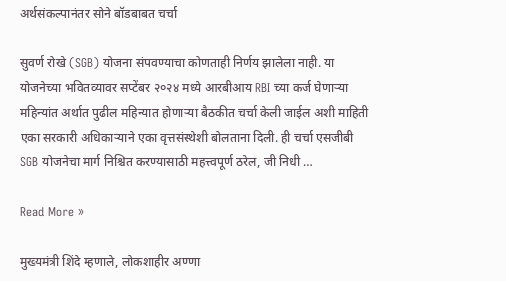अर्थसंकल्पानंतर सोने बॉडबाबत चर्चा

सुवर्ण रोखे (SGB) योजना संपवण्याचा कोणताही निर्णय झालेला नाही. या योजनेच्या भवितव्यावर सप्टेंबर २०२४ मध्ये आरबीआय RBI च्या कर्ज घेणाऱ्या महिन्यांत अर्थात पुढील महिन्यात होणाऱ्या बैठकीत चर्चा केली जाईल अशी माहिती एका सरकारी अधिकाऱ्याने एका वृत्तसंस्थेशी बोलताना दिली. ही चर्चा एसजीबी SGB योजनेचा मार्ग निश्चित करण्यासाठी महत्त्वपूर्ण ठरेल, जी निधी …

Read More »

मुख्यमंत्री शिंदे म्हणाले, लोकशाहीर अण्णा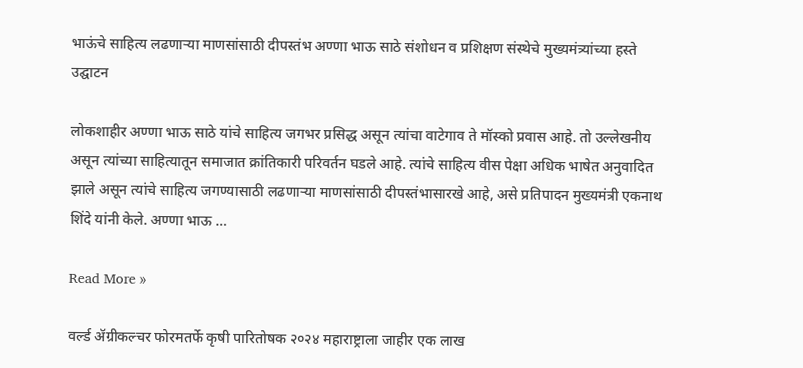भाऊंचे साहित्य लढणाऱ्या माणसांसाठी दीपस्तंभ अण्णा भाऊ साठे संशोधन व प्रशिक्षण संस्थेचे मुख्यमंत्र्यांच्या हस्ते उद्घाटन

लोकशाहीर अण्णा भाऊ साठे यांचे साहित्य जगभर प्रसिद्ध असून त्यांचा वाटेगाव ते मॉस्को प्रवास आहे. तो उल्लेखनीय असून त्यांच्या साहित्यातून समाजात क्रांतिकारी परिवर्तन घडले आहे. त्यांचे साहित्य वीस पेक्षा अधिक भाषेत अनुवादित झाले असून त्यांचे साहित्य जगण्यासाठी लढणाऱ्या माणसांसाठी दीपस्तंभासारखे आहे, असे प्रतिपादन मुख्यमंत्री एकनाथ शिंदे यांनी केले. अण्णा भाऊ …

Read More »

वर्ल्ड ॲग्रीकल्चर फोरमतर्फे कृषी पारितोषक २०२४ महाराष्ट्राला जाहीर एक लाख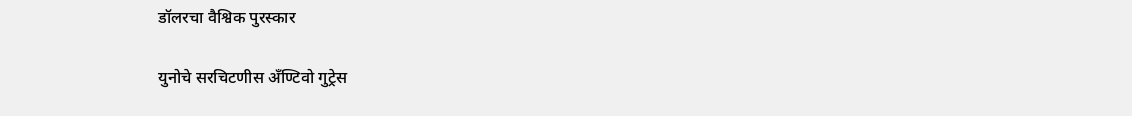डॉलरचा वैश्विक पुरस्कार

युनोचे सरचिटणीस अँण्टिवो गुट्रेस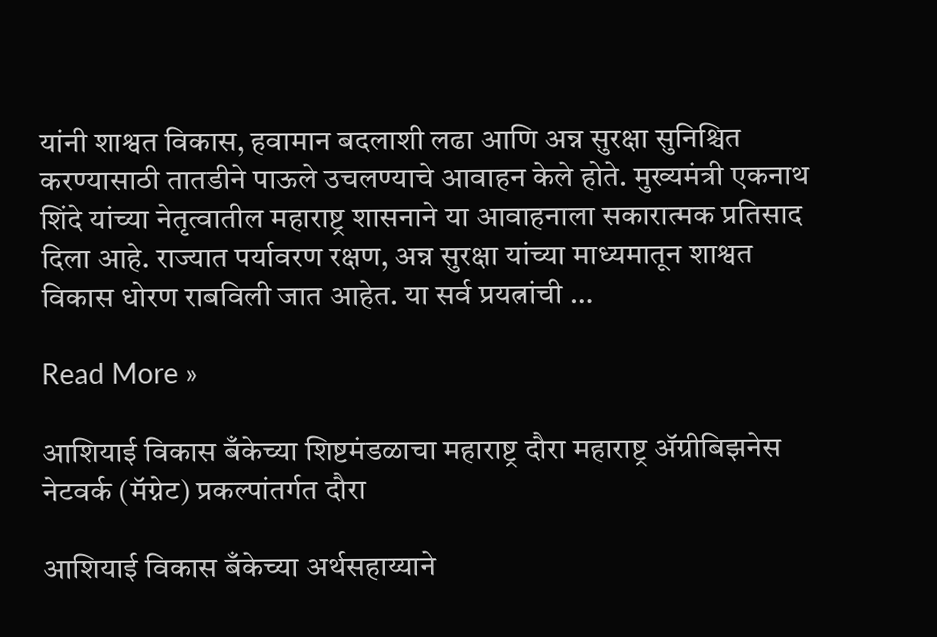यांनी शाश्वत विकास, हवामान बदलाशी लढा आणि अन्न सुरक्षा सुनिश्चित करण्यासाठी तातडीने पाऊले उचलण्याचे आवाहन केले होते. मुख्यमंत्री एकनाथ शिंदे यांच्या नेतृत्वातील महाराष्ट्र शासनाने या आवाहनाला सकारात्मक प्रतिसाद दिला आहे. राज्यात पर्यावरण रक्षण, अन्न सुरक्षा यांच्या माध्यमातून शाश्वत विकास धोरण राबविली जात आहेत. या सर्व प्रयत्नांची …

Read More »

आशियाई विकास बँकेच्या शिष्टमंडळाचा महाराष्ट्र दौरा महाराष्ट्र ॲग्रीबिझनेस नेटवर्क (मॅग्नेट) प्रकल्पांतर्गत दौरा

आशियाई विकास बँकेच्या अर्थसहाय्याने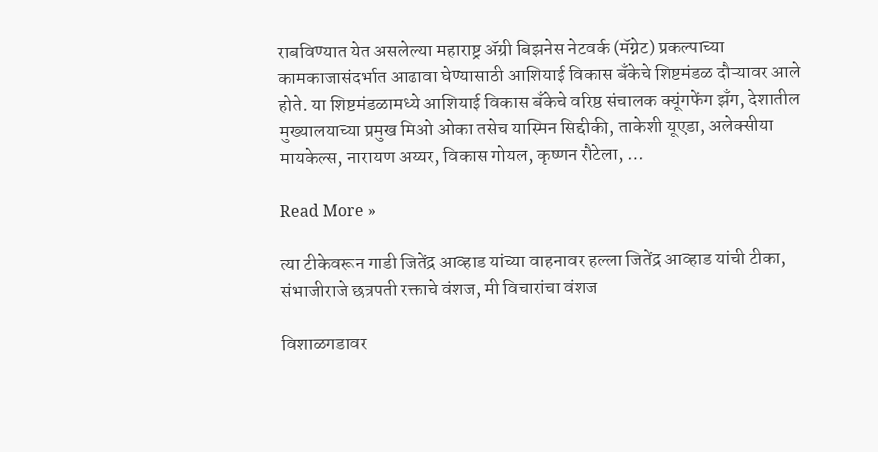राबविण्यात येत असलेल्या महाराष्ट्र ॲग्री बिझनेस नेटवर्क (मॅग्नेट) प्रकल्पाच्या कामकाजासंदर्भात आढावा घेण्यासाठी आशियाई विकास बँकेचे शिष्टमंडळ दौऱ्यावर आले होते. या शिष्टमंडळामध्ये आशियाई विकास बँकेचे वरिष्ठ संचालक क्यूंगफेंग झॅंग, देशातील मुख्यालयाच्या प्रमुख मिओ ओका तसेच यास्मिन सिद्दीकी, ताकेशी यूएडा, अलेक्सीया मायकेल्स, नारायण अय्यर, विकास गोयल, कृष्णन रौटेला, …

Read More »

त्या टीकेवरून गाडी जितेंद्र आव्हाड यांच्या वाहनावर हल्ला जितेंद्र आव्हाड यांची टीका, संभाजीराजे छत्रपती रक्ताचे वंशज, मी विचारांचा वंशज

विशाळगडावर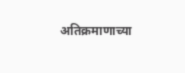अतिक्रमाणाच्या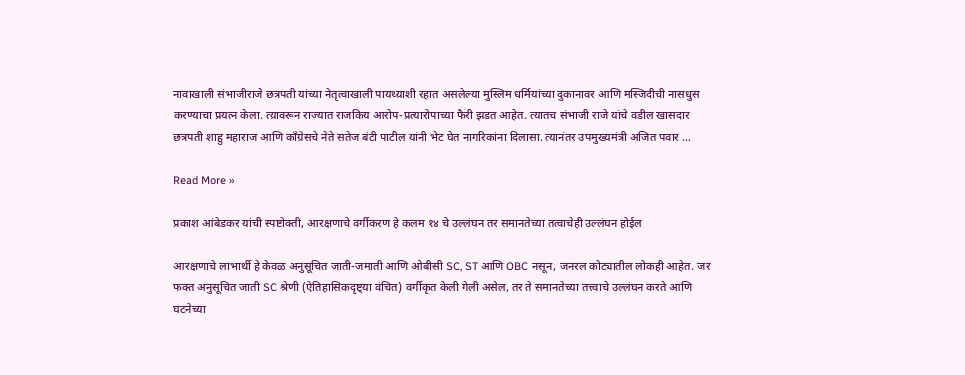नावाखाली संभाजीराजे छत्रपती यांच्या नेतृत्वाखाली पायथ्य़ाशी रहात असलेल्या मुस्लिम धर्मियांच्या दुकानावर आणि मस्जिदीची नासधुस करण्याचा प्रयत्न केला. त्य़ावरून राज्यात राजकिय आरोप-प्रत्यारोपाच्या फैरी झडत आहेत. त्यातच संभाजी राजे यांचे वडील खासदार छत्रपती शाहु महाराज आणि काँग्रेसचे नेते सतेज बंटी पाटील यांनी भेट घेत नागरिकांना दिलासा. त्यानंतर उपमुख्यमंत्री अजित पवार …

Read More »

प्रकाश आंबेडकर यांची स्पष्टोक्ती, आरक्षणाचे वर्गीकरण हे कलम १४ चे उल्लंघन तर समानतेच्या तत्वाचेही उल्लंघन होईल

आरक्षणाचे लाभार्थी हे केवळ अनुसूचित जाती-जमाती आणि ओबीसी SC, ST आणि OBC नसून, जनरल कोट्यातील लोकही आहेत. जर फक्त अनुसूचित जाती SC श्रेणी (ऐतिहासिकदृष्ट्या वंचित) वर्गीकृत केली गेली असेल, तर ते समानतेच्या तत्त्वाचे उल्लंघन करते आणि घटनेच्या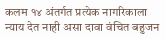कलम १४ अंतर्गत प्रत्येक नागरिकाला न्याय देत नाही असा दावा वंचित बहुजन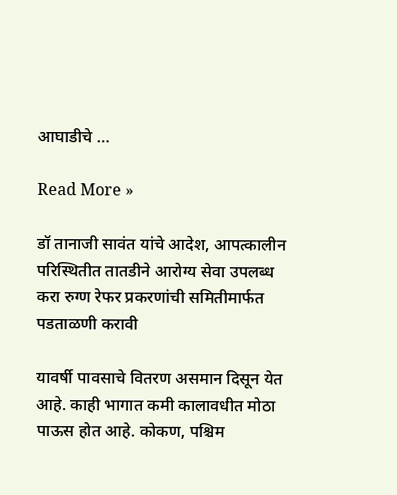आघाडीचे …

Read More »

डॉ तानाजी सावंत यांचे आदेश, आपत्कालीन परिस्थितीत तातडीने आरोग्य सेवा उपलब्ध करा रुग्ण रेफर प्रकरणांची समितीमार्फत पडताळणी करावी

यावर्षी पावसाचे वितरण असमान दिसून येत आहे. काही भागात कमी कालावधीत मोठा पाऊस होत आहे. कोकण, पश्चिम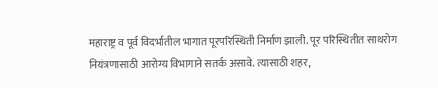महाराष्ट्र व पूर्व विदर्भातील भागात पूरपरिस्थिती निर्माण झाली. पूर परिस्थितीत साथरोग नियंत्रणासाठी आरोग्य विभागाने सतर्क असावे. त्यासाठी शहर,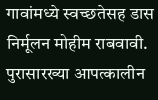गावांमध्ये स्वच्छतेसह डास निर्मूलन मोहीम राबवावी. पुरासारख्या आपत्कालीन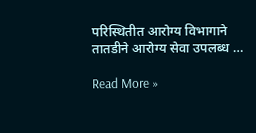परिस्थितीत आरोग्य विभागाने तातडीने आरोग्य सेवा उपलब्ध …

Read More »